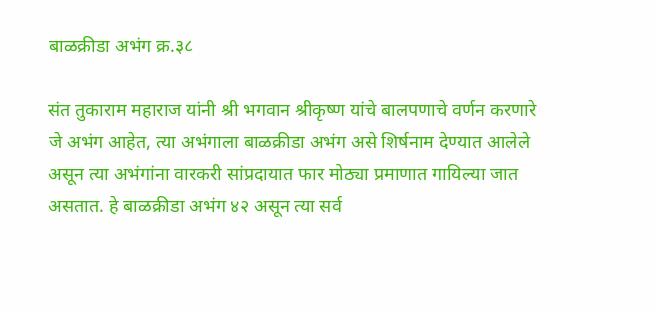बाळक्रीडा अभंग क्र.३८

संत तुकाराम महाराज यांनी श्री भगवान श्रीकृष्ण यांचे बालपणाचे वर्णन करणारे जे अभंग आहेत, त्या अभंगाला बाळक्रीडा अभंग असे शिर्षनाम देण्यात आलेले असून त्या अभंगांना वारकरी सांप्रदायात फार मोठ्या प्रमाणात गायिल्या जात असतात. हे बाळक्रीडा अभंग ४२ असून त्या सर्व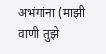अभंगांना (माझी वाणी तुझे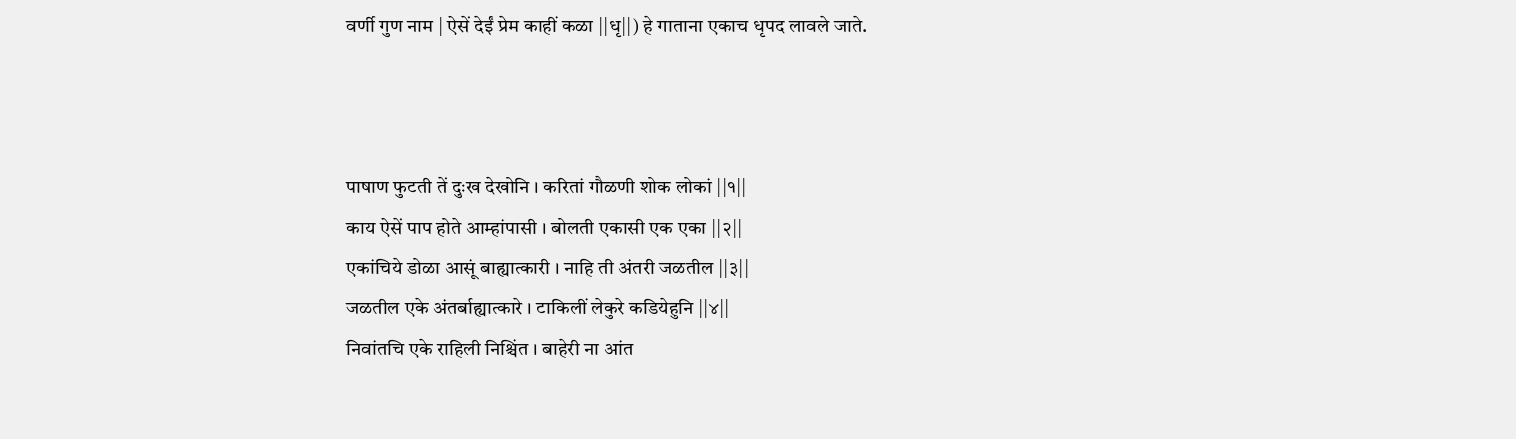वर्णी गुण नाम | ऐसें देईं प्रेम काहीं कळा ||धृ||) हे गाताना एकाच धृपद लावले जाते.



पाषाण फुटती तें दुःख देखोनि । करितां गौळणी शोक लोकां ||१||
काय ऐसें पाप होते आम्हांपासी । बोलती एकासी एक एका ||२||
एकांचिये डोळा आसूं बाह्यात्कारी । नाहि ती अंतरी जळतील ||३||
जळतील एके अंतर्बाह्यात्कारे । टाकिलीं लेकुरे कडियेहुनि ||४||
निवांतचि एके राहिली निश्चिंत । बाहेरी ना आंत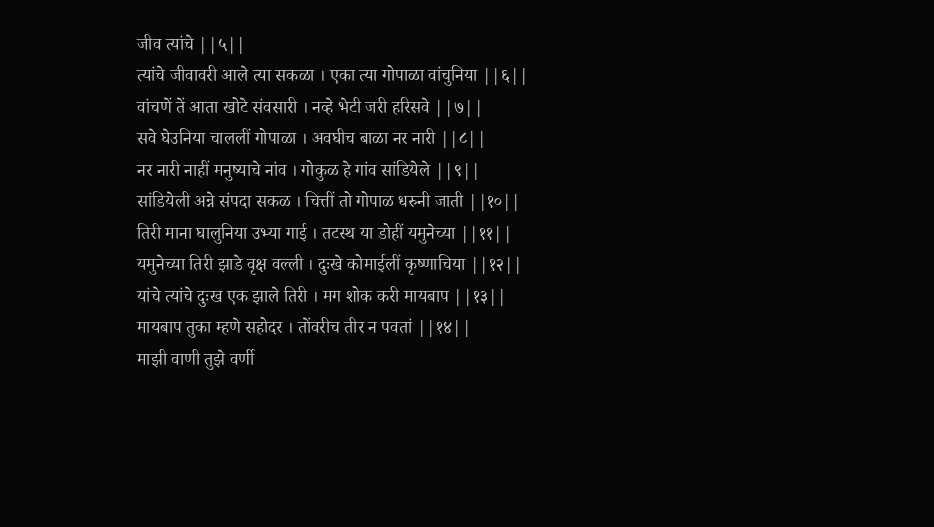जीव त्यांचे ||५||
त्यांचे जीवावरी आले त्या सकळा । एका त्या गोपाळा वांचुनिया ||६||
वांचणें तें आता खोटे संवसारी । नव्हे भेटी जरी हरिसवे ||७||
सवे घेउनिया चाललीं गोपाळा । अवघीच बाळा नर नारी ||८||
नर नारी नाहीं मनुष्याचे नांव । गोकुळ हे गांव सांडियेले ||९||
सांडियेली अन्ने संपदा सकळ । चित्तीं तो गोपाळ धरुनी जाती ||१०||
तिरी माना घालुनिया उभ्या गाई । तटस्थ या डोहीं यमुनेच्या ||११||
यमुनेच्या तिरी झाडे वृक्ष वल्ली । दुःखे कोमाईलीं कृष्णाचिया ||१२||
यांचे त्यांचे दुःख एक झाले तिरी । मग शोक करी मायबाप ||१३||
मायबाप तुका म्हणे सहोदर । तोंवरीच तीर न पवतां ||१४||
माझी वाणी तुझे वर्णी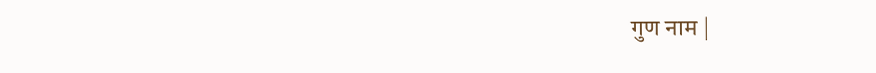गुण नाम |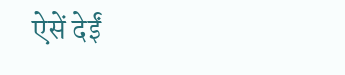ऐसें देईं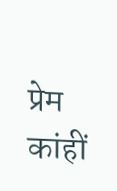प्रेम कांहीं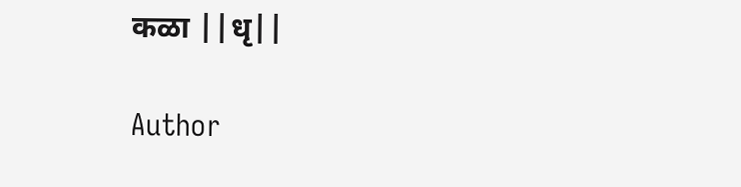कळा ||धृ||

Author